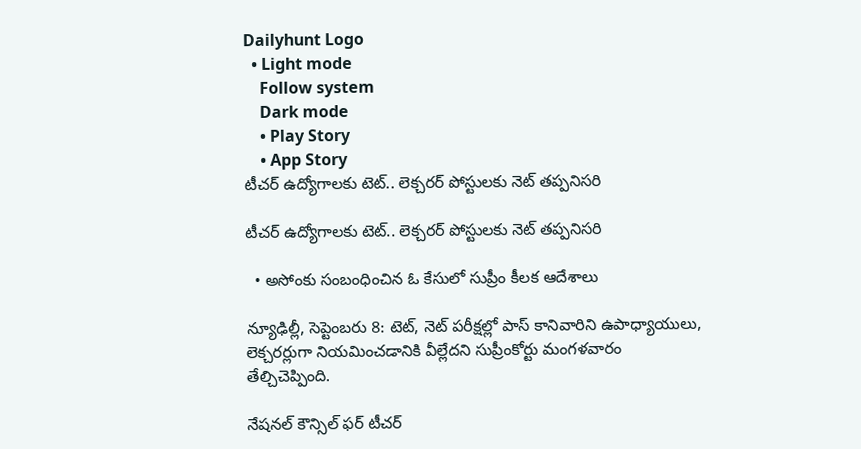Dailyhunt Logo
  • Light mode
    Follow system
    Dark mode
    • Play Story
    • App Story
టీచర్‌ ఉద్యోగాలకు టెట్‌.. లెక్చరర్‌ పోస్టులకు నెట్‌ తప్పనిసరి

టీచర్‌ ఉద్యోగాలకు టెట్‌.. లెక్చరర్‌ పోస్టులకు నెట్‌ తప్పనిసరి

  • అసోంకు సంబంధించిన ఓ కేసులో సుప్రీం కీలక ఆదేశాలు

న్యూఢిల్లీ, సెప్టెంబరు 8: టెట్‌, నెట్‌ పరీక్షల్లో పాస్‌ కానివారిని ఉపాధ్యాయులు, లెక్చరర్లుగా నియమించడానికి వీల్లేదని సుప్రీంకోర్టు మంగళవారం తేల్చిచెప్పింది.

నేషనల్‌ కౌన్సిల్‌ ఫర్‌ టీచర్‌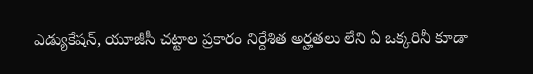ఎడ్యుకేషన్‌, యూజీసీ చట్టాల ప్రకారం నిర్దేశిత అర్హతలు లేని ఏ ఒక్కరినీ కూడా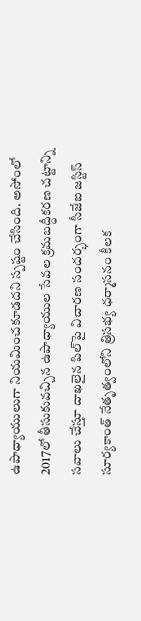ఉపాధ్యాయులుగా నియమించకూడదని స్పష్టం చేసింది. అసోంలో 2017లో తీసుకువచ్చిన ఉపాధ్యాయుల సేవల క్రమబద్ధీకరణ చట్టాన్ని సవాలు చేస్తూ దాఖలైన పిల్‌పై విచారణ సందర్భంగా సీజేఐ జస్టిస్‌ సూర్యకాంత్‌ నేతృత్వంలోని త్రిసభ్య ధర్మాసనం కీలక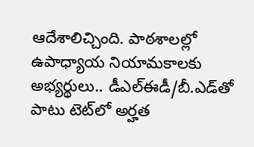ఆదేశాలిచ్చింది. పాఠశాలల్లో ఉపాధ్యాయ నియామకాలకు అభ్యర్థులు.. డీఎల్‌ఈడీ/బీ.ఎడ్‌తో పాటు టెట్‌లో అర్హత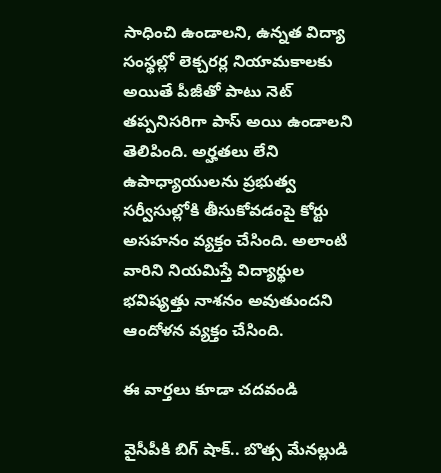సాధించి ఉండాలని, ఉన్నత విద్యా సంస్థల్లో లెక్చరర్ల నియామకాలకు అయితే పీజీతో పాటు నెట్‌ తప్పనిసరిగా పాస్‌ అయి ఉండాలని తెలిపింది. అర్హతలు లేని ఉపాధ్యాయులను ప్రభుత్వ సర్వీసుల్లోకి తీసుకోవడంపై కోర్టు అసహనం వ్యక్తం చేసింది. అలాంటి వారిని నియమిస్తే విద్యార్థుల భవిష్యత్తు నాశనం అవుతుందని ఆందోళన వ్యక్తం చేసింది.

ఈ వార్తలు కూడా చదవండి

వైసీపీకి బిగ్ షాక్.. బొత్స మేనల్లుడి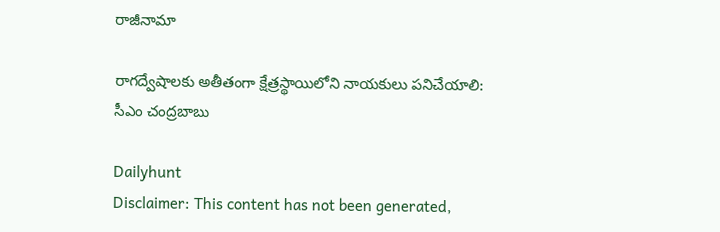రాజీనామా

రాగద్వేషాలకు అతీతంగా క్షేత్రస్థాయిలోని నాయకులు పనిచేయాలి: సీఎం చంద్రబాబు

Dailyhunt
Disclaimer: This content has not been generated,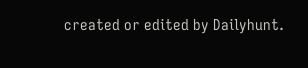created or edited by Dailyhunt.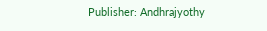Publisher: Andhrajyothy